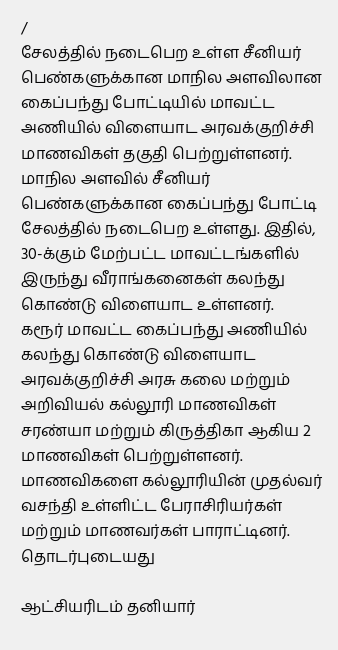/
சேலத்தில் நடைபெற உள்ள சீனியர் பெண்களுக்கான மாநில அளவிலான கைப்பந்து போட்டியில் மாவட்ட அணியில் விளையாட அரவக்குறிச்சி மாணவிகள் தகுதி பெற்றுள்ளனர்.
மாநில அளவில் சீனியர் பெண்களுக்கான கைப்பந்து போட்டி சேலத்தில் நடைபெற உள்ளது. இதில், 30-க்கும் மேற்பட்ட மாவட்டங்களில் இருந்து வீராங்கனைகள் கலந்து கொண்டு விளையாட உள்ளனர்.
கரூர் மாவட்ட கைப்பந்து அணியில் கலந்து கொண்டு விளையாட அரவக்குறிச்சி அரசு கலை மற்றும் அறிவியல் கல்லூரி மாணவிகள் சரண்யா மற்றும் கிருத்திகா ஆகிய 2 மாணவிகள் பெற்றுள்ளனர். மாணவிகளை கல்லூரியின் முதல்வர் வசந்தி உள்ளிட்ட பேராசிரியர்கள் மற்றும் மாணவர்கள் பாராட்டினர்.
தொடர்புடையது

ஆட்சியரிடம் தனியார்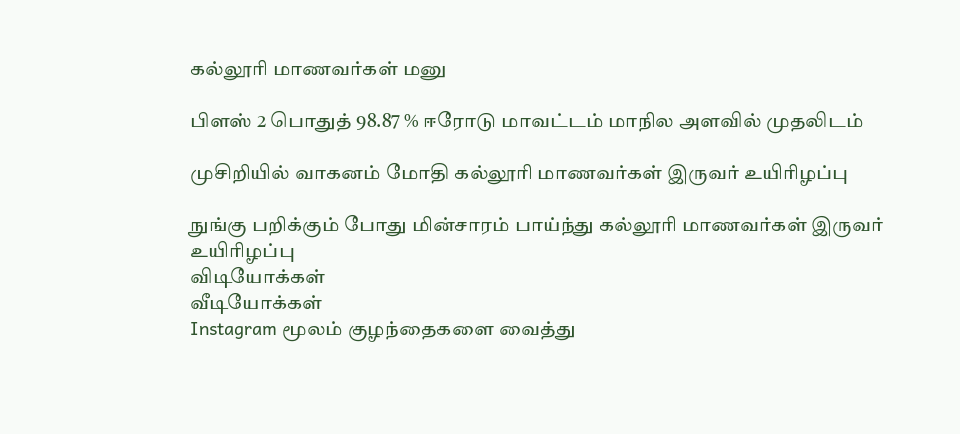கல்லூரி மாணவர்கள் மனு

பிளஸ் 2 பொதுத் 98.87 % ஈரோடு மாவட்டம் மாநில அளவில் முதலிடம்

முசிறியில் வாகனம் மோதி கல்லூரி மாணவர்கள் இருவர் உயிரிழப்பு

நுங்கு பறிக்கும் போது மின்சாரம் பாய்ந்து கல்லூரி மாணவர்கள் இருவர் உயிரிழப்பு
விடியோக்கள்
வீடியோக்கள்
Instagram மூலம் குழந்தைகளை வைத்து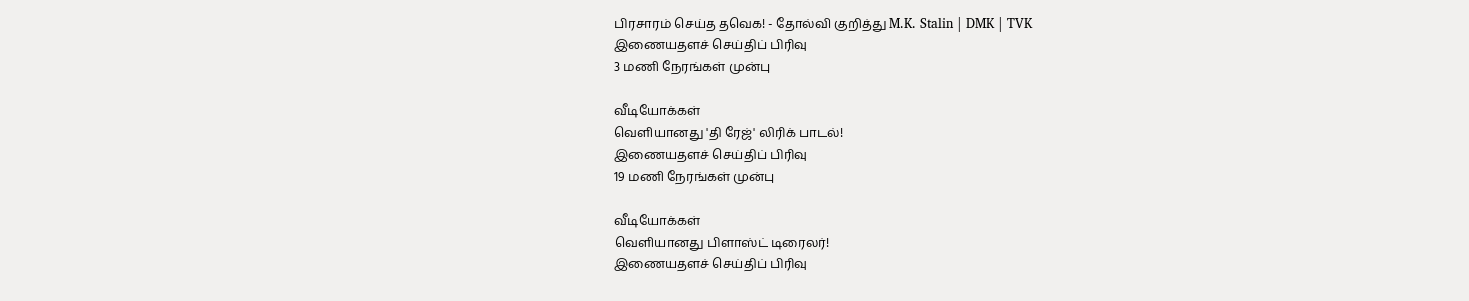பிரசாரம் செய்த தவெக! - தோல்வி குறித்து M.K. Stalin | DMK | TVK
இணையதளச் செய்திப் பிரிவு
3 மணி நேரங்கள் முன்பு

வீடியோக்கள்
வெளியானது 'தி ரேஜ்' லிரிக் பாடல்!
இணையதளச் செய்திப் பிரிவு
19 மணி நேரங்கள் முன்பு

வீடியோக்கள்
வெளியானது பிளாஸ்ட் டிரைலர்!
இணையதளச் செய்திப் பிரிவு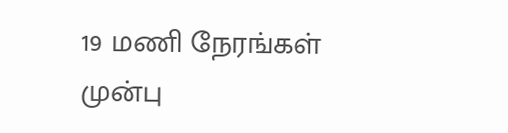19 மணி நேரங்கள் முன்பு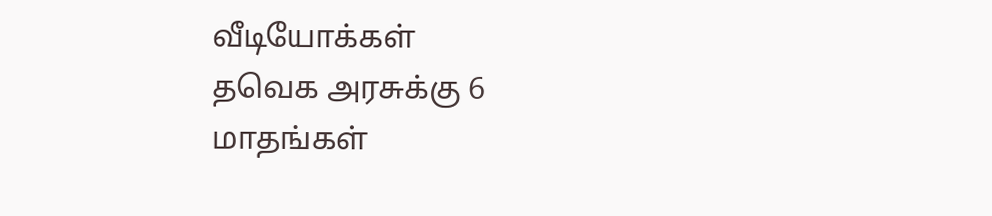வீடியோக்கள்
தவெக அரசுக்கு 6 மாதங்கள்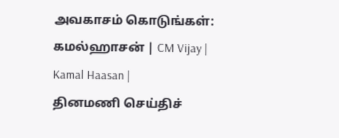அவகாசம் கொடுங்கள்: கமல்ஹாசன் | CM Vijay | Kamal Haasan |
தினமணி செய்திச்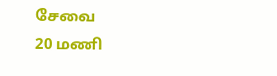சேவை
20 மணி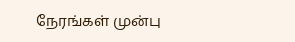நேரங்கள் முன்பு